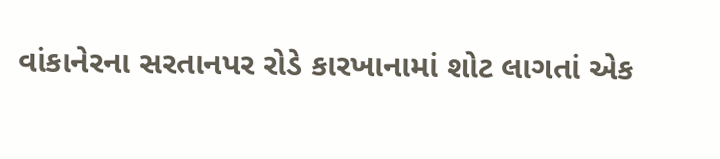વાંકાનેરના સરતાનપર રોડે કારખાનામાં શોટ લાગતાં એક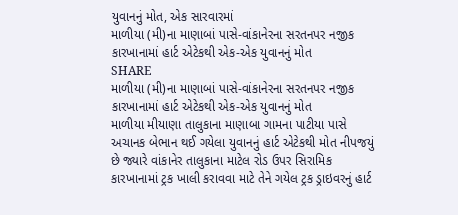યુવાનનું મોત, એક સારવારમાં
માળીયા (મી)ના માણાબાં પાસે-વાંકાનેરના સરતનપર નજીક કારખાનામાં હાર્ટ એટેકથી એક-એક યુવાનનું મોત
SHARE
માળીયા (મી)ના માણાબાં પાસે-વાંકાનેરના સરતનપર નજીક કારખાનામાં હાર્ટ એટેકથી એક-એક યુવાનનું મોત
માળીયા મીયાણા તાલુકાના માણાબા ગામના પાટીયા પાસે અચાનક બેભાન થઈ ગયેલા યુવાનનું હાર્ટ એટેકથી મોત નીપજયું છે જ્યારે વાંકાનેર તાલુકાના માટેલ રોડ ઉપર સિરામિક કારખાનામાં ટ્રક ખાલી કરાવવા માટે તેને ગયેલ ટ્રક ડ્રાઇવરનું હાર્ટ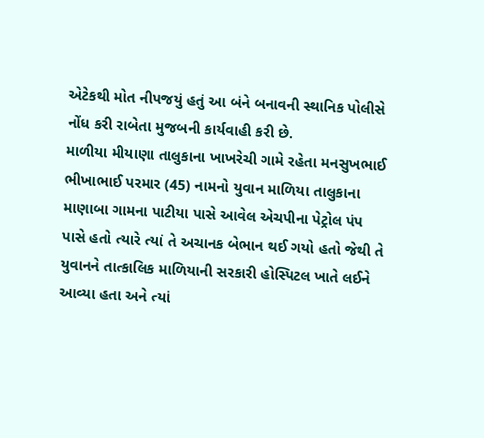એટેકથી મોત નીપજયું હતું આ બંને બનાવની સ્થાનિક પોલીસે નોંધ કરી રાબેતા મુજબની કાર્યવાહી કરી છે.
માળીયા મીયાણા તાલુકાના ખાખરેચી ગામે રહેતા મનસુખભાઈ ભીખાભાઈ પરમાર (45) નામનો યુવાન માળિયા તાલુકાના માણાબા ગામના પાટીયા પાસે આવેલ એચપીના પેટ્રોલ પંપ પાસે હતો ત્યારે ત્યાં તે અચાનક બેભાન થઈ ગયો હતો જેથી તે યુવાનને તાત્કાલિક માળિયાની સરકારી હોસ્પિટલ ખાતે લઈને આવ્યા હતા અને ત્યાં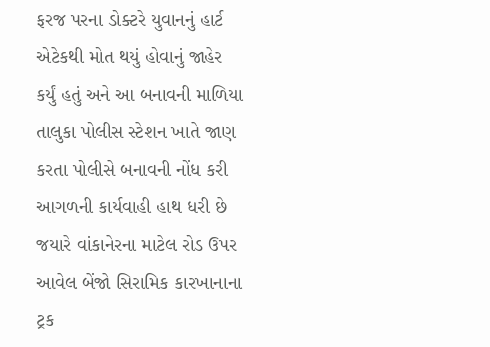ફરજ પરના ડોક્ટરે યુવાનનું હાર્ટ એટેકથી મોત થયું હોવાનું જાહેર કર્યું હતું અને આ બનાવની માળિયા તાલુકા પોલીસ સ્ટેશન ખાતે જાણ કરતા પોલીસે બનાવની નોંધ કરી આગળની કાર્યવાહી હાથ ધરી છે જયારે વાંકાનેરના માટેલ રોડ ઉપર આવેલ બેંજો સિરામિક કારખાનાના ટ્રક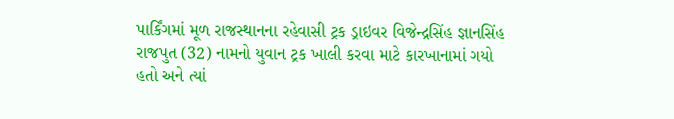પાર્કિંગમાં મૂળ રાજસ્થાનના રહેવાસી ટ્રક ડ્રાઇવર વિજેન્દ્રસિંહ જ્ઞાનસિંહ રાજપુત (32) નામનો યુવાન ટ્રક ખાલી કરવા માટે કારખાનામાં ગયો હતો અને ત્યાં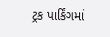ટ્રક પાર્કિંગમાં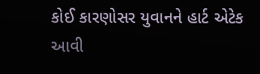કોઈ કારણોસર યુવાનને હાર્ટ એટેક આવી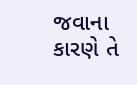જવાના કારણે તે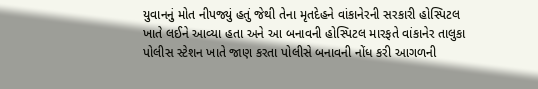યુવાનનું મોત નીપજ્યું હતું જેથી તેના મૃતદેહને વાંકાનેરની સરકારી હોસ્પિટલ ખાતે લઈને આવ્યા હતા અને આ બનાવની હોસ્પિટલ મારફતે વાંકાનેર તાલુકા પોલીસ સ્ટેશન ખાતે જાણ કરતા પોલીસે બનાવની નોંધ કરી આગળની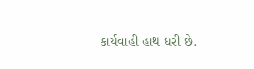કાર્યવાહી હાથ ધરી છે.